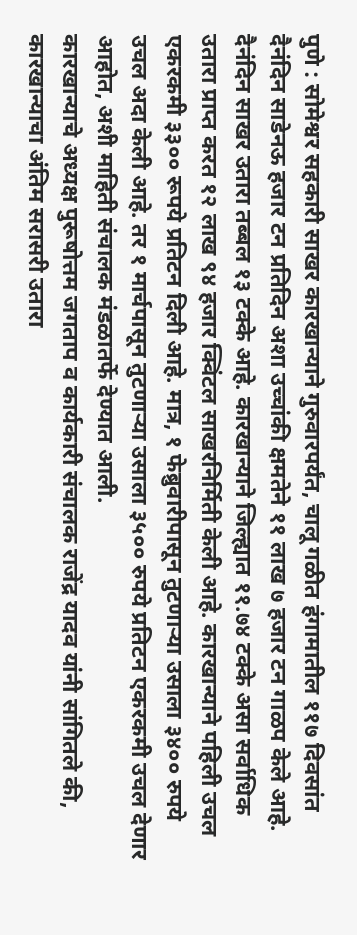पुणे : सोमेश्वर सहकारी साखर कारखान्याने गुरुवारपर्यंत, चालू गळीत हंगामातील ११७ दिवसांत दैनंदिन साडेनऊ हजार टन प्रतिदिन अशा उच्चांकी क्षमतेने ११ लाख ७ हजार टन गाळप केले आहे. दैनंदिन साखर उतारा तब्बल १३ टक्के आहे. कारखान्याने जिल्ह्यात ११.७४ टक्के असा सर्वाधिक उतारा प्राप्त करत १२ लाख ९४ हजार क्विंटल साखरनिर्मिती केली आहे. कारखान्याने पहिली उचल एकरकमी ३३०० रूपये प्रतिटन दिली आहे. मात्र, १ फेब्रुवारीपासून तुटणाऱ्या उसाला ३४०० रुपये उचल अदा केली आहे. तर १ मार्चपासून तुटणाऱ्या उसाला ३५०० रुपये प्रतिटन एकरकमी उचल देणार आहोत, अशी माहिती संचालक मंडळातर्फे देण्यात आली.
कारखान्याचे अध्यक्ष पुरूषोत्तम जगताप व कार्यकारी संचालक राजेंद्र यादव यांनी सांगितले की, कारखान्याचा अंतिम सरासरी उतारा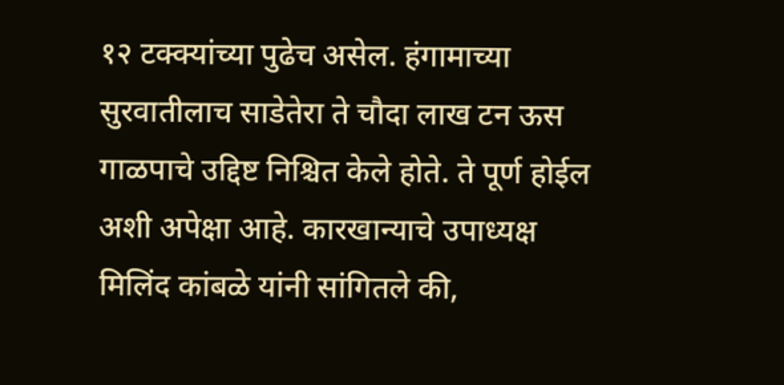१२ टक्क्यांच्या पुढेच असेल. हंगामाच्या सुरवातीलाच साडेतेरा ते चौदा लाख टन ऊस गाळपाचे उद्दिष्ट निश्चित केले होते. ते पूर्ण होईल अशी अपेक्षा आहे. कारखान्याचे उपाध्यक्ष मिलिंद कांबळे यांनी सांगितले की,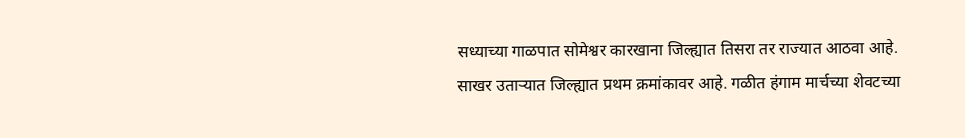सध्याच्या गाळपात सोमेश्वर कारखाना जिल्ह्यात तिसरा तर राज्यात आठवा आहे. साखर उताऱ्यात जिल्ह्यात प्रथम क्रमांकावर आहे. गळीत हंगाम मार्चच्या शेवटच्या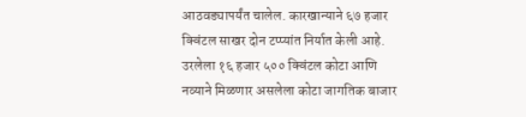आठवड्यापर्यंत चालेल. कारखान्याने ६७ हजार क्विंटल साखर दोन टप्प्यांत निर्यात केली आहे. उरलेला १६ हजार ५०० क्विंटल कोटा आणि नव्याने मिळणार असलेला कोटा जागतिक बाजार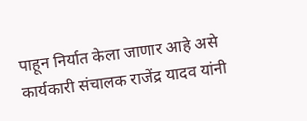पाहून निर्यात केला जाणार आहे असे कार्यकारी संचालक राजेंद्र यादव यांनी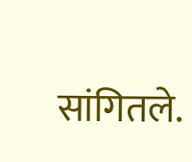सांगितले.